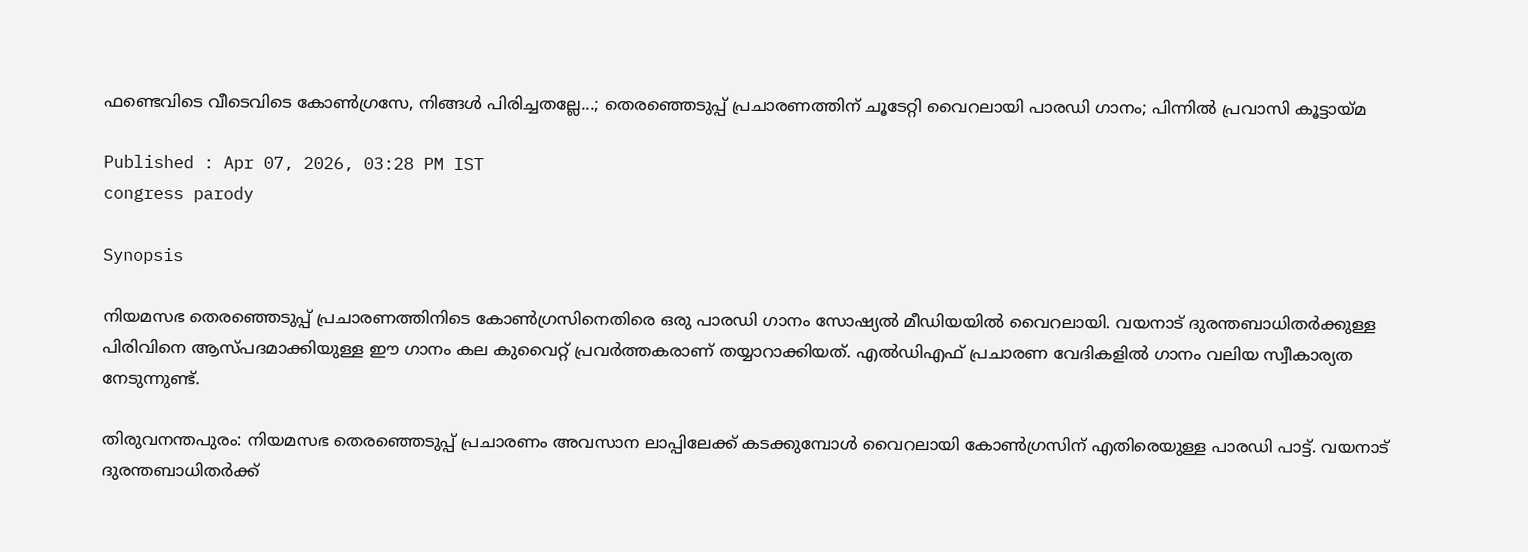ഫണ്ടെവിടെ വീടെവിടെ കോൺഗ്രസേ, നിങ്ങൾ പിരിച്ചതല്ലേ...; തെരഞ്ഞെടുപ്പ് പ്രചാരണത്തിന് ചൂടേറ്റി വൈറലായി പാരഡി ഗാനം; പിന്നിൽ പ്രവാസി കൂട്ടായ്മ

Published : Apr 07, 2026, 03:28 PM IST
congress parody

Synopsis

നിയമസഭ തെരഞ്ഞെടുപ്പ് പ്രചാരണത്തിനിടെ കോൺഗ്രസിനെതിരെ ഒരു പാരഡി ഗാനം സോഷ്യൽ മീഡിയയിൽ വൈറലായി. വയനാട് ദുരന്തബാധിതർക്കുള്ള പിരിവിനെ ആസ്പദമാക്കിയുള്ള ഈ ഗാനം കല കുവൈറ്റ് പ്രവർത്തകരാണ് തയ്യാറാക്കിയത്. എൽഡിഎഫ് പ്രചാരണ വേദികളിൽ ഗാനം വലിയ സ്വീകാര്യത നേടുന്നുണ്ട്.

തിരുവനന്തപുരം: നിയമസഭ തെരഞ്ഞെടുപ്പ് പ്രചാരണം അവസാന ലാപ്പിലേക്ക് കടക്കുമ്പോൾ വൈറലായി കോണ്‍ഗ്രസിന് എതിരെയുള്ള പാര‍ഡി പാട്ട്. വയനാട് ദുരന്തബാധിതര്‍ക്ക്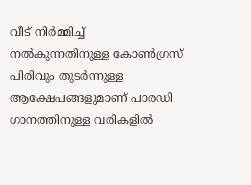വീട് നിർമ്മിച്ച് നൽകുന്നതിനുള്ള കോണ്‍ഗ്രസ് പിരിവും തുടര്‍ന്നുള്ള ആക്ഷേപങ്ങളുമാണ് പാരഡി ഗാനത്തിനുള്ള വരികളിൽ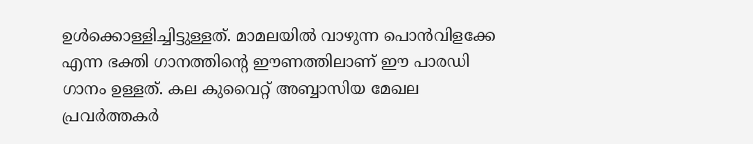ഉൾക്കൊള്ളിച്ചിട്ടുള്ളത്. മാമലയിൽ വാഴുന്ന പൊൻവിളക്കേ എന്ന ഭക്തി ഗാനത്തിന്‍റെ ഈണത്തിലാണ് ഈ പാരഡി ഗാനം ഉള്ളത്. കല കുവൈറ്റ് അബ്ബാസിയ മേഖല പ്രവർത്തകർ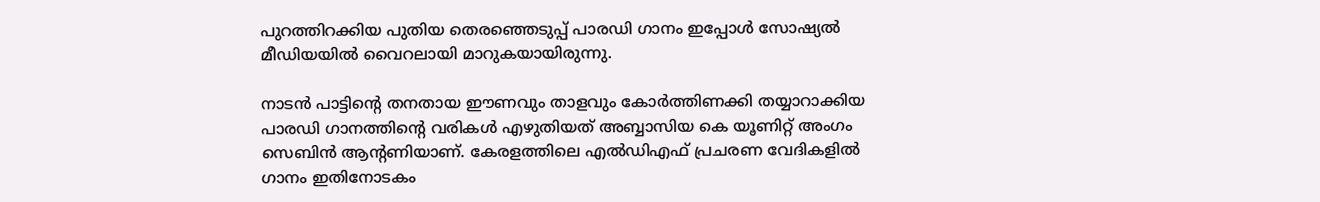പുറത്തിറക്കിയ പുതിയ തെരഞ്ഞെടുപ്പ് പാര‍ഡി ഗാനം ഇപ്പോൾ സോഷ്യൽ മീഡിയയിൽ വൈറലായി മാറുകയായിരുന്നു.

നാടൻ പാട്ടിന്‍റെ തനതായ ഈണവും താളവും കോർത്തിണക്കി തയ്യാറാക്കിയ പാരഡി ഗാനത്തിന്‍റെ വരികൾ എഴുതിയത് അബ്ബാസിയ കെ യൂണിറ്റ് അംഗം സെബിൻ ആന്‍റണിയാണ്. കേരളത്തിലെ എൽഡിഎഫ് പ്രചരണ വേദികളിൽ ഗാനം ഇതിനോടകം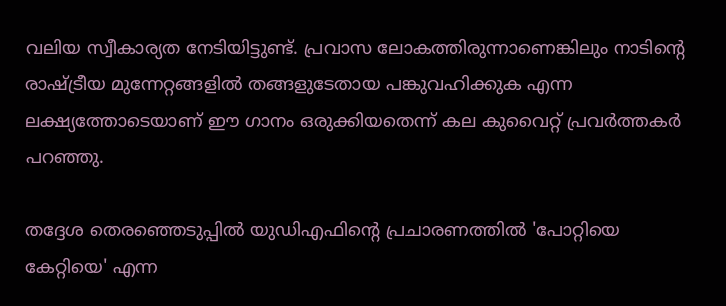വലിയ സ്വീകാര്യത നേടിയിട്ടുണ്ട്. പ്രവാസ ലോകത്തിരുന്നാണെങ്കിലും നാടിന്‍റെ രാഷ്ട്രീയ മുന്നേറ്റങ്ങളിൽ തങ്ങളുടേതായ പങ്കുവഹിക്കുക എന്ന ലക്ഷ്യത്തോടെയാണ് ഈ ഗാനം ഒരുക്കിയതെന്ന് കല കുവൈറ്റ് പ്രവർത്തകർ പറഞ്ഞു.

തദ്ദേശ തെരഞ്ഞെടുപ്പിൽ യുഡിഎഫിന്‍റെ പ്രചാരണത്തിൽ 'പോറ്റിയെ കേറ്റിയെ' എന്ന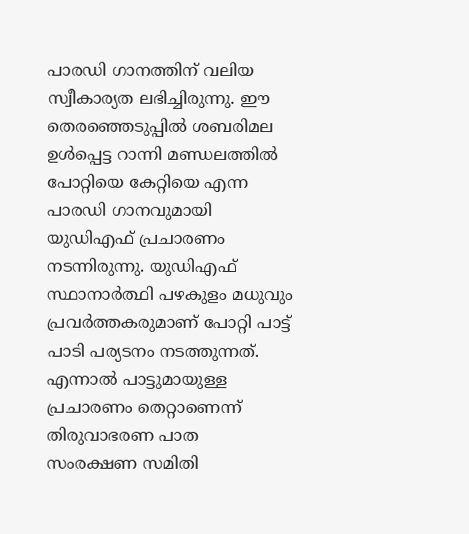പാര‍ഡി ഗാനത്തിന് വലിയ സ്വീകാര്യത ലഭിച്ചിരുന്നു. ഈ തെരഞ്ഞെടുപ്പിൽ ശബരിമല ഉൾപ്പെട്ട റാന്നി മണ്ഡലത്തില്‍ പോറ്റിയെ കേറ്റിയെ എന്ന പാരഡി ഗാനവുമായി യുഡിഎഫ് പ്രചാരണം നടന്നിരുന്നു. യുഡിഎഫ് സ്ഥാനാർത്ഥി പഴകുളം മധുവും പ്രവർത്തകരുമാണ് പോറ്റി പാട്ട് പാടി പര്യടനം നടത്തുന്നത്. എന്നാല്‍ പാട്ടുമായുള്ള പ്രചാരണം തെറ്റാണെന്ന് തിരുവാഭരണ പാത സംരക്ഷണ സമിതി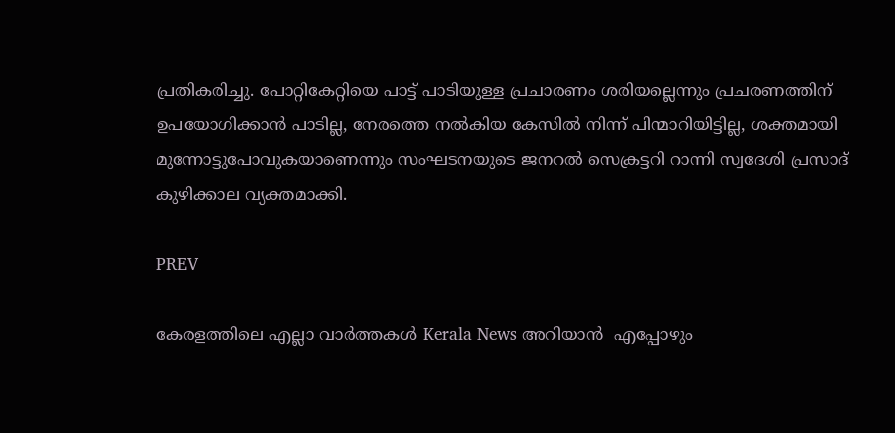പ്രതികരിച്ചു. പോറ്റികേറ്റിയെ പാട്ട് പാടിയുള്ള പ്രചാരണം ശരിയല്ലെന്നും പ്രചരണത്തിന് ഉപയോഗിക്കാൻ പാടില്ല, നേരത്തെ നൽകിയ കേസിൽ നിന്ന് പിന്മാറിയിട്ടില്ല, ശക്തമായി മുന്നോട്ടുപോവുകയാണെന്നും സംഘടനയുടെ ജനറൽ സെക്രട്ടറി റാന്നി സ്വദേശി പ്രസാദ് കുഴിക്കാല വ്യക്തമാക്കി.

PREV

കേരളത്തിലെ എല്ലാ വാർത്തകൾ Kerala News അറിയാൻ  എപ്പോഴും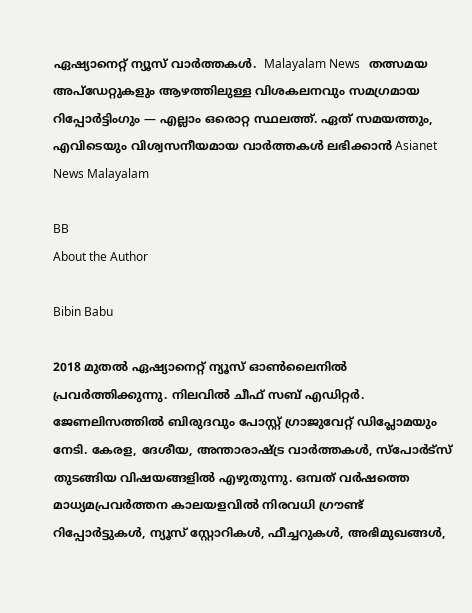ഏഷ്യാനെറ്റ് ന്യൂസ് വാർത്തകൾ.  Malayalam News   തത്സമയ അപ്‌ഡേറ്റുകളും ആഴത്തിലുള്ള വിശകലനവും സമഗ്രമായ റിപ്പോർട്ടിംഗും — എല്ലാം ഒരൊറ്റ സ്ഥലത്ത്. ഏത് സമയത്തും, എവിടെയും വിശ്വസനീയമായ വാർത്തകൾ ലഭിക്കാൻ Asianet News Malayalam

BB
About the Author

Bibin Babu

2018 മുതല്‍ ഏഷ്യാനെറ്റ് ന്യൂസ് ഓണ്‍ലൈനില്‍ പ്രവര്‍ത്തിക്കുന്നു. നിലവില്‍ ചീഫ് സബ് എഡിറ്റർ. ജേണലിസത്തില്‍ ബിരുദവും പോസ്റ്റ് ഗ്രാജുവേറ്റ് ഡിപ്ലോമയും നേടി. കേരള, ദേശീയ, അന്താരാഷ്ട്ര വാര്‍ത്തകള്‍, സ്പോര്‍ട്സ് തുടങ്ങിയ വിഷയങ്ങളില്‍ എഴുതുന്നു. ഒമ്പത് വര്‍ഷത്തെ മാധ്യമപ്രവര്‍ത്തന കാലയളവില്‍ നിരവധി ഗ്രൗണ്ട് റിപ്പോര്‍ട്ടുകള്‍, ന്യൂസ് സ്റ്റോറികള്‍, ഫീച്ചറുകള്‍, അഭിമുഖങ്ങള്‍,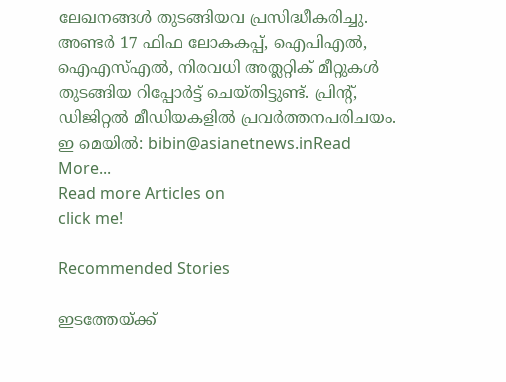ലേഖനങ്ങള്‍ തുടങ്ങിയവ പ്രസിദ്ധീകരിച്ചു. അണ്ടര്‍ 17 ഫിഫ ലോകകപ്പ്, ഐപിഎൽ, ഐഎസ്എൽ, നിരവധി അത്ലറ്റിക് മീറ്റുകൾ തുടങ്ങിയ റിപ്പോര്‍ട്ട് ചെയ്തിട്ടുണ്ട്. പ്രിന്‍റ്, ഡിജിറ്റല്‍ മീഡിയകളില്‍ പ്രവര്‍ത്തനപരിചയം. ഇ മെയില്‍: bibin@asianetnews.inRead More...
Read more Articles on
click me!

Recommended Stories

ഇടത്തേയ്‍ക്ക്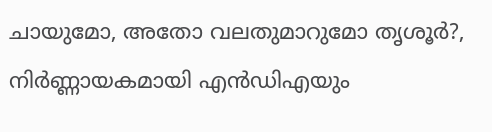ചായുമോ, അതോ വലതുമാറുമോ തൃശൂര്‍?, നിര്‍ണ്ണായകമായി എൻഡിഎയും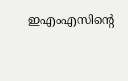ഇഎംഎസിന്‍റെ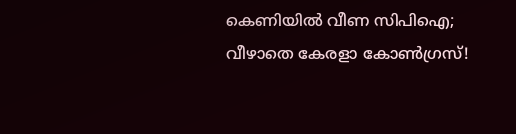കെണിയിൽ വീണ സിപിഐ; വീഴാതെ കേരളാ കോണ്‍ഗ്രസ്!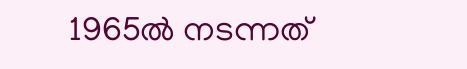1965ൽ നടന്നത്